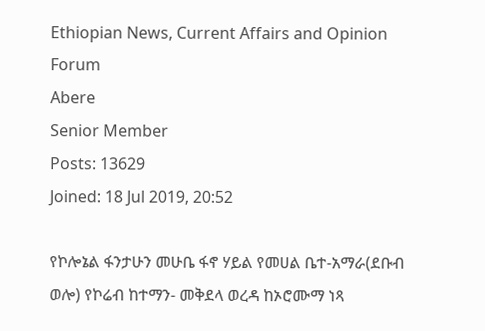Ethiopian News, Current Affairs and Opinion Forum
Abere
Senior Member
Posts: 13629
Joined: 18 Jul 2019, 20:52

የኮሎኔል ፋንታሁን መሁቤ ፋኖ ሃይል የመሀል ቤተ-አማራ(ደቡብ ወሎ) የኮሬብ ከተማን- መቅደላ ወረዳ ከኦሮሙማ ነጻ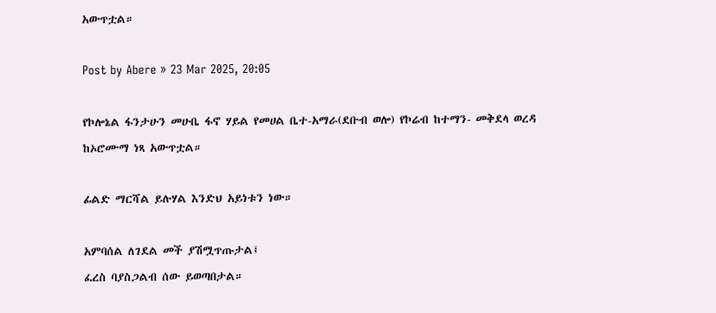አውጥቷል።

Post by Abere » 23 Mar 2025, 20:05

የኮሎኔል ፋንታሁን መሁቤ ፋኖ ሃይል የመሀል ቤተ-አማራ(ደቡብ ወሎ) የኮሬብ ከተማን- መቅደላ ወረዳ ከኦሮሙማ ነጻ አውጥቷል።

ፊልድ ማርሻል ይሉሃል እንድህ አይነቱን ነው።

አምባሰል ለገደል መች ያሽሟጥጡታል፤
ፈረስ ባያስጋልብ ሰው ይወጣበታል።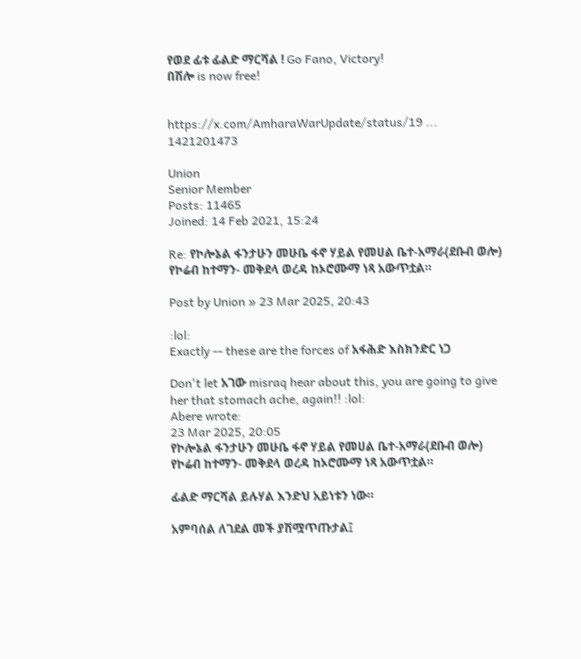የወደ ፊቱ ፊልድ ማርሻል ! Go Fano, Victory!
በሽሎ is now free!


https://x.com/AmharaWarUpdate/status/19 ... 1421201473

Union
Senior Member
Posts: 11465
Joined: 14 Feb 2021, 15:24

Re: የኮሎኔል ፋንታሁን መሁቤ ፋኖ ሃይል የመሀል ቤተ-አማራ(ደቡብ ወሎ) የኮሬብ ከተማን- መቅደላ ወረዳ ከኦሮሙማ ነጻ አውጥቷል።

Post by Union » 23 Mar 2025, 20:43

:lol:
Exactly -- these are the forces of አፋሕድ እስክንድር ነጋ

Don't let አገው misraq hear about this, you are going to give her that stomach ache, again!! :lol:
Abere wrote:
23 Mar 2025, 20:05
የኮሎኔል ፋንታሁን መሁቤ ፋኖ ሃይል የመሀል ቤተ-አማራ(ደቡብ ወሎ) የኮሬብ ከተማን- መቅደላ ወረዳ ከኦሮሙማ ነጻ አውጥቷል።

ፊልድ ማርሻል ይሉሃል እንድህ አይነቱን ነው።

አምባሰል ለገደል መች ያሽሟጥጡታል፤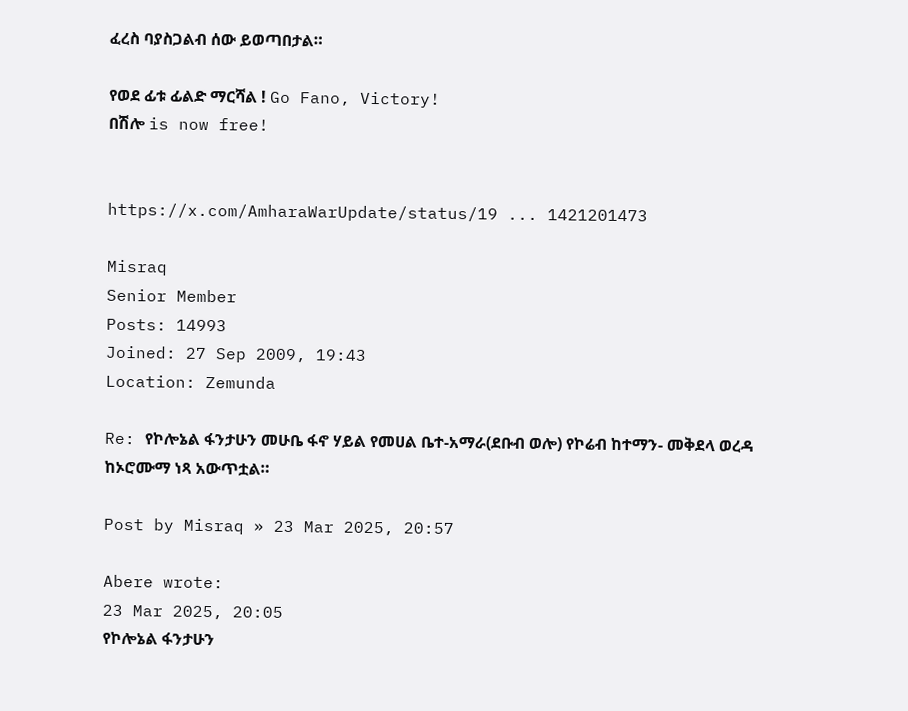ፈረስ ባያስጋልብ ሰው ይወጣበታል።

የወደ ፊቱ ፊልድ ማርሻል ! Go Fano, Victory!
በሽሎ is now free!


https://x.com/AmharaWarUpdate/status/19 ... 1421201473

Misraq
Senior Member
Posts: 14993
Joined: 27 Sep 2009, 19:43
Location: Zemunda

Re: የኮሎኔል ፋንታሁን መሁቤ ፋኖ ሃይል የመሀል ቤተ-አማራ(ደቡብ ወሎ) የኮሬብ ከተማን- መቅደላ ወረዳ ከኦሮሙማ ነጻ አውጥቷል።

Post by Misraq » 23 Mar 2025, 20:57

Abere wrote:
23 Mar 2025, 20:05
የኮሎኔል ፋንታሁን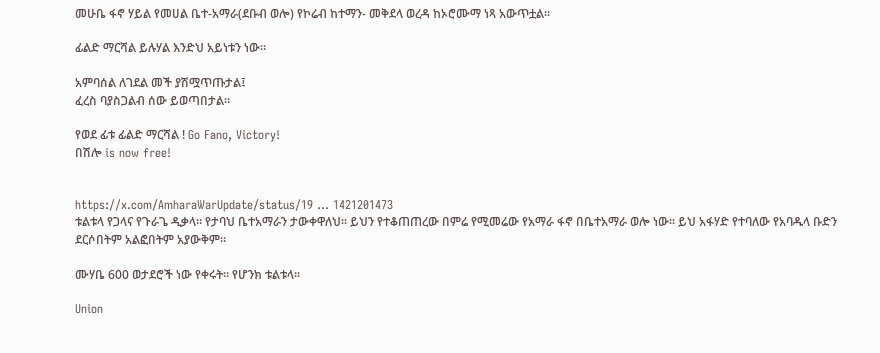መሁቤ ፋኖ ሃይል የመሀል ቤተ-አማራ(ደቡብ ወሎ) የኮሬብ ከተማን- መቅደላ ወረዳ ከኦሮሙማ ነጻ አውጥቷል።

ፊልድ ማርሻል ይሉሃል እንድህ አይነቱን ነው።

አምባሰል ለገደል መች ያሽሟጥጡታል፤
ፈረስ ባያስጋልብ ሰው ይወጣበታል።

የወደ ፊቱ ፊልድ ማርሻል ! Go Fano, Victory!
በሽሎ is now free!


https://x.com/AmharaWarUpdate/status/19 ... 1421201473
ቱልቱላ የጋላና የጉራጌ ዲቃላ። የታባህ ቤተአማራን ታውቀዋለህ። ይህን የተቆጠጠረው በምሬ የሚመሬው የአማራ ፋኖ በቤተአማራ ወሎ ነው። ይህ አፋሃድ የተባለው የአባዱላ ቡድን ደርሶበትም አልፎበትም አያውቅም።

ሙሃቤ 600 ወታደሮች ነው የቀሩት። የሆንክ ቱልቱላ።

Union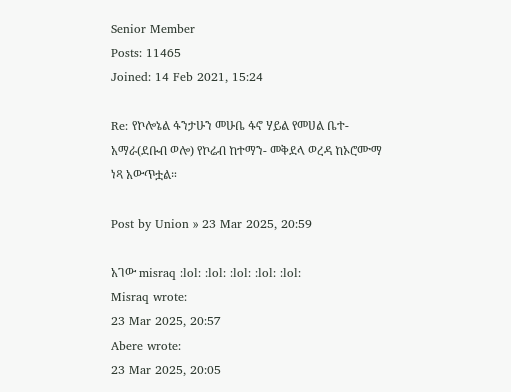Senior Member
Posts: 11465
Joined: 14 Feb 2021, 15:24

Re: የኮሎኔል ፋንታሁን መሁቤ ፋኖ ሃይል የመሀል ቤተ-አማራ(ደቡብ ወሎ) የኮሬብ ከተማን- መቅደላ ወረዳ ከኦሮሙማ ነጻ አውጥቷል።

Post by Union » 23 Mar 2025, 20:59

አገው misraq :lol: :lol: :lol: :lol: :lol:
Misraq wrote:
23 Mar 2025, 20:57
Abere wrote:
23 Mar 2025, 20:05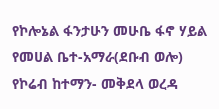የኮሎኔል ፋንታሁን መሁቤ ፋኖ ሃይል የመሀል ቤተ-አማራ(ደቡብ ወሎ) የኮሬብ ከተማን- መቅደላ ወረዳ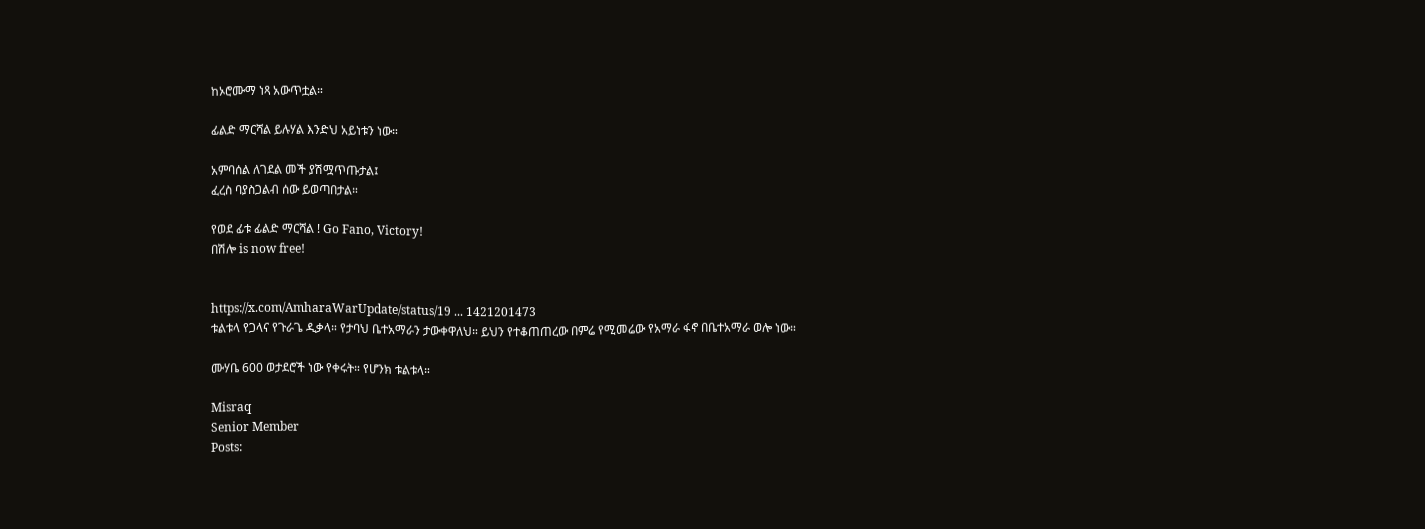ከኦሮሙማ ነጻ አውጥቷል።

ፊልድ ማርሻል ይሉሃል እንድህ አይነቱን ነው።

አምባሰል ለገደል መች ያሽሟጥጡታል፤
ፈረስ ባያስጋልብ ሰው ይወጣበታል።

የወደ ፊቱ ፊልድ ማርሻል ! Go Fano, Victory!
በሽሎ is now free!


https://x.com/AmharaWarUpdate/status/19 ... 1421201473
ቱልቱላ የጋላና የጉራጌ ዲቃላ። የታባህ ቤተአማራን ታውቀዋለህ። ይህን የተቆጠጠረው በምሬ የሚመሬው የአማራ ፋኖ በቤተአማራ ወሎ ነው።

ሙሃቤ 600 ወታደሮች ነው የቀሩት። የሆንክ ቱልቱላ።

Misraq
Senior Member
Posts: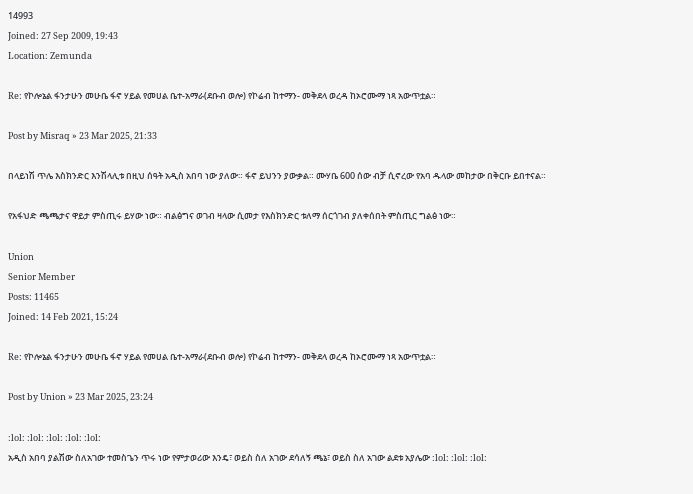14993
Joined: 27 Sep 2009, 19:43
Location: Zemunda

Re: የኮሎኔል ፋንታሁን መሁቤ ፋኖ ሃይል የመሀል ቤተ-አማራ(ደቡብ ወሎ) የኮሬብ ከተማን- መቅደላ ወረዳ ከኦሮሙማ ነጻ አውጥቷል።

Post by Misraq » 23 Mar 2025, 21:33

በላይነሽ ጥሌ እስክንድር እንሽላሊቱ በዚህ ሰዓት አዲስ አበባ ነው ያለው። ፋኖ ይህንን ያውቃል። ሙሃቤ 600 ሰው ብቻ ሲኖረው የአባ ዱላው መከታው በቅርቡ ይበተናል።

የአፋህድ ጫጫታና ዋይታ ምስጢሩ ይሃው ነው። ብልፅግና ወገብ ዛላው ሲመታ የእስክንድር ቱለማ ሰርጎገብ ያለቀሰበት ምስጢር ግልፅ ነው።

Union
Senior Member
Posts: 11465
Joined: 14 Feb 2021, 15:24

Re: የኮሎኔል ፋንታሁን መሁቤ ፋኖ ሃይል የመሀል ቤተ-አማራ(ደቡብ ወሎ) የኮሬብ ከተማን- መቅደላ ወረዳ ከኦሮሙማ ነጻ አውጥቷል።

Post by Union » 23 Mar 2025, 23:24

:lol: :lol: :lol: :lol: :lol:
አዲስ አበባ ያልሽው ስለአገው ተመስጌን ጥሩ ነው የምታወሪው እንዴ፣ ወይስ ስለ አገው ደሳለኝ ጫኔ፣ ወይስ ስለ አገው ልደቱ አያሌው :lol: :lol: :lol: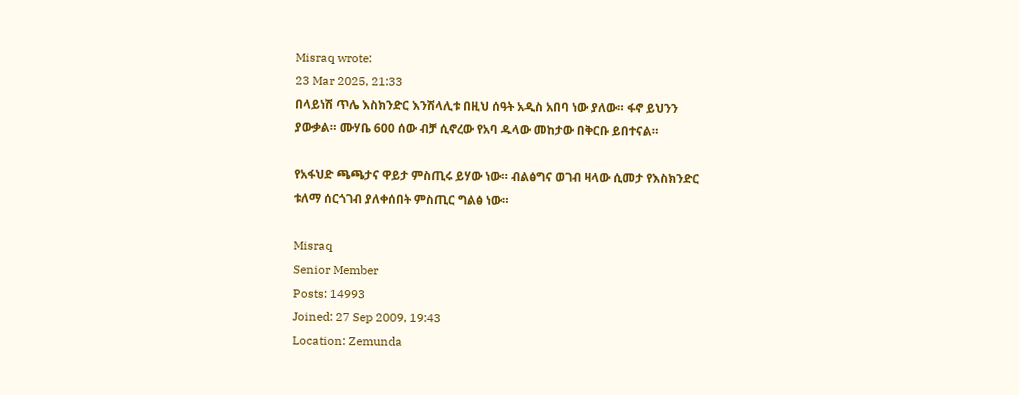Misraq wrote:
23 Mar 2025, 21:33
በላይነሽ ጥሌ እስክንድር እንሽላሊቱ በዚህ ሰዓት አዲስ አበባ ነው ያለው። ፋኖ ይህንን ያውቃል። ሙሃቤ 600 ሰው ብቻ ሲኖረው የአባ ዱላው መከታው በቅርቡ ይበተናል።

የአፋህድ ጫጫታና ዋይታ ምስጢሩ ይሃው ነው። ብልፅግና ወገብ ዛላው ሲመታ የእስክንድር ቱለማ ሰርጎገብ ያለቀሰበት ምስጢር ግልፅ ነው።

Misraq
Senior Member
Posts: 14993
Joined: 27 Sep 2009, 19:43
Location: Zemunda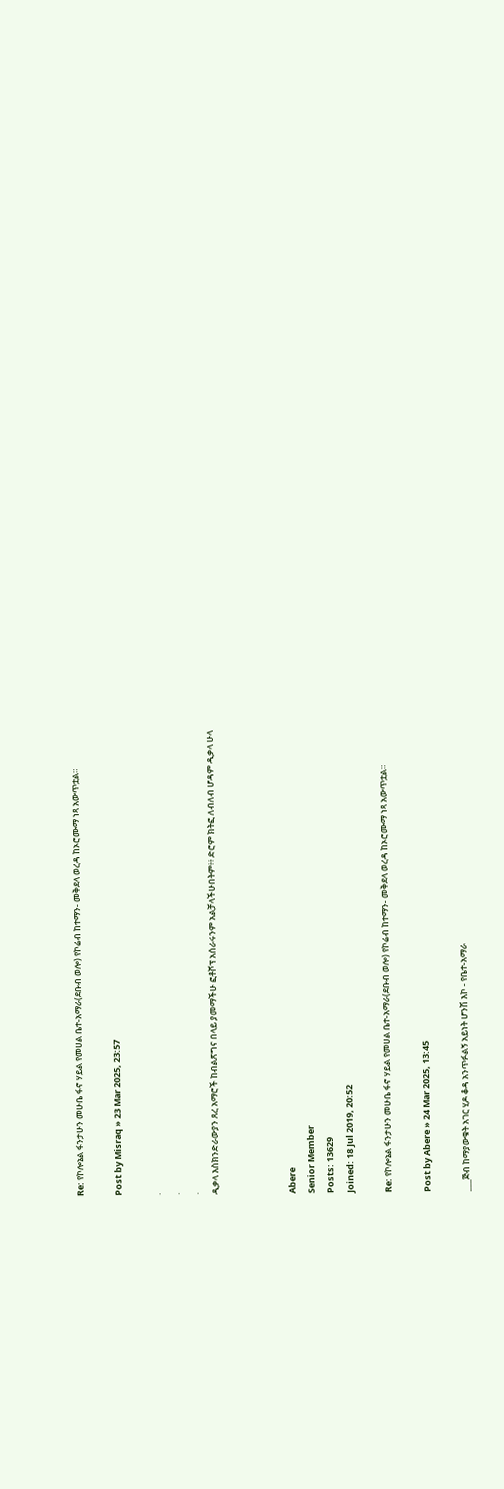Re: የኮሎኔል ፋንታሁን መሁቤ ፋኖ ሃይል የመሀል ቤተ-አማራ(ደቡብ ወሎ) የኮሬብ ከተማን- መቅደላ ወረዳ ከኦሮሙማ ነጻ አውጥቷል።

Post by Misraq » 23 Mar 2025, 23:57

.
.
.
ዲቃላ እስክንድራውያን ጸረ አማሮች ከብልጽግና በላይ ያመማችሁ ፎቶሾፕ አሰራሩንም አልቻላችሁበትም፥፥ ድሮም ክትፎ ለብለብ ሆዳም ዲቃላ ሁላ



Abere
Senior Member
Posts: 13629
Joined: 18 Jul 2019, 20:52

Re: የኮሎኔል ፋንታሁን መሁቤ ፋኖ ሃይል የመሀል ቤተ-አማራ(ደቡብ ወሎ) የኮሬብ ከተማን- መቅደላ ወረዳ ከኦሮሙማ ነጻ አውጥቷል።

Post by Abere » 24 Mar 2025, 13:45

___ጅብ ከማያውቁት አገር ሂዶ ቆዳ አንጥፉልኝ አይነት ሆንሽ እኮ - የቤተ-አማራ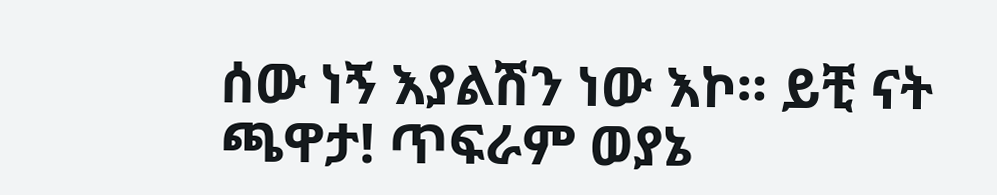ሰው ነኝ እያልሽን ነው እኮ። ይቺ ናት ጫዋታ! ጥፍራም ወያኔ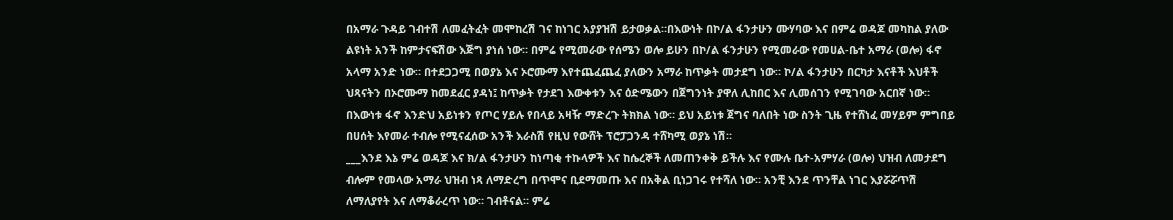በአማራ ጉዳይ ገብተሽ ለመፈትፈት መሞከረሽ ገና ከነገር አያያዝሽ ይታወቃል።በእውነት በኮ/ል ፋንታሁን ሙሃባው እና በምሬ ወዳጆ መካከል ያለው ልዩነት አንች ከምታናፍሽው እጅግ ያነሰ ነው። በምሬ የሚመራው የሰሜን ወሎ ይሁን በኮ/ል ፋንታሁን የሚመራው የመሀል-ቤተ አማራ (ወሎ) ፋኖ አላማ አንድ ነው። በተደጋጋሚ በወያኔ እና ኦሮሙማ እየተጨፈጨፈ ያለውን አማራ ከጥቃት መታደግ ነው። ኮ/ል ፋንታሁን በርካታ እናቶች እህቶች ህጻናትን በኦሮሙማ ከመደፈር ያዳነ፤ ከጥቃት የታደገ እውቀቱን እና ዕድሜውን በጀግንነት ያዋለ ሊከበር እና ሊመሰገን የሚገባው አርበኛ ነው። በእውነቱ ፋኖ እንድህ አይነቱን የጦር ሃይሉ የበላይ አዛዥ ማድረጉ ትክክል ነው። ይህ አይነቱ ጀግና ባለበት ነው ስንት ጊዜ የተሸነፈ መሃይም ምግበይ በሀሰት እየመራ ተብሎ የሚናፈሰው አንች እራስሽ የዚህ የውሸት ፕሮፓጋንዳ ተሸካሚ ወያኔ ነሽ።
___እንደ እኔ ምሬ ወዳጆ እና ክ/ል ፋንታሁን ከነጣቂ ተኩላዎች እና ከሴረኞች ለመጠንቀቅ ይችሉ እና የሙሉ ቤተ-አምሃራ (ወሎ) ህዝብ ለመታደግ ብሎም የመላው አማራ ህዝብ ነጻ ለማድረግ በጥሞና ቢደማመጡ እና በአቅል ቢነጋገሩ የተሻለ ነው። አንቺ እንደ ጥንቸል ነገር እያሯሯጥሽ ለማለያየት እና ለማቆራረጥ ነው። ገብቶናል። ምሬ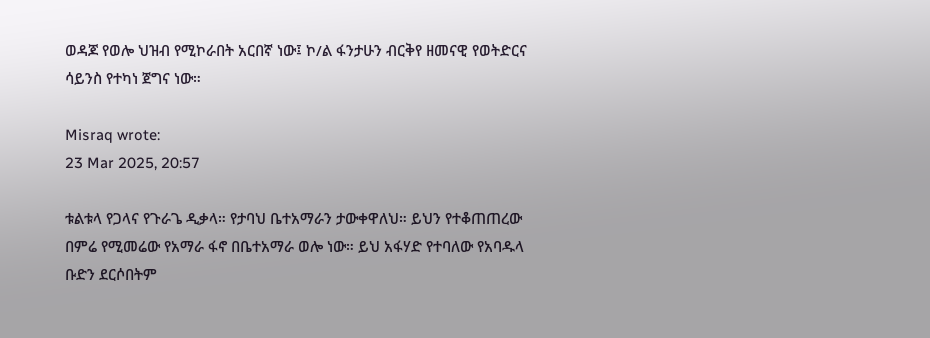ወዳጆ የወሎ ህዝብ የሚኮራበት አርበኛ ነው፤ ኮ/ል ፋንታሁን ብርቅየ ዘመናዊ የወትድርና ሳይንስ የተካነ ጀግና ነው።

Misraq wrote:
23 Mar 2025, 20:57

ቱልቱላ የጋላና የጉራጌ ዲቃላ። የታባህ ቤተአማራን ታውቀዋለህ። ይህን የተቆጠጠረው በምሬ የሚመሬው የአማራ ፋኖ በቤተአማራ ወሎ ነው። ይህ አፋሃድ የተባለው የአባዱላ ቡድን ደርሶበትም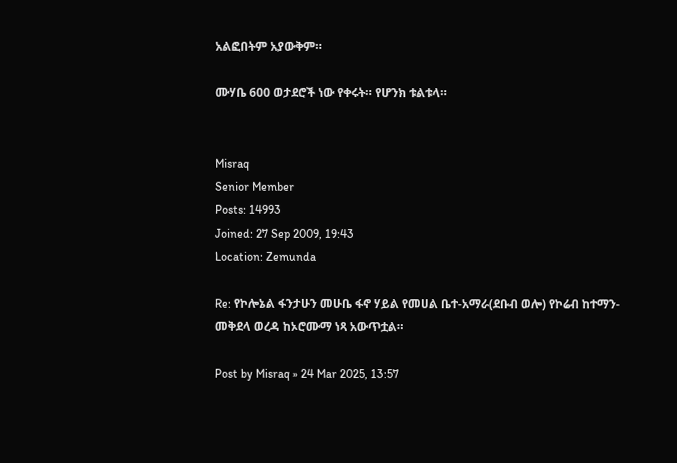አልፎበትም አያውቅም።

ሙሃቤ 600 ወታደሮች ነው የቀሩት። የሆንክ ቱልቱላ።


Misraq
Senior Member
Posts: 14993
Joined: 27 Sep 2009, 19:43
Location: Zemunda

Re: የኮሎኔል ፋንታሁን መሁቤ ፋኖ ሃይል የመሀል ቤተ-አማራ(ደቡብ ወሎ) የኮሬብ ከተማን- መቅደላ ወረዳ ከኦሮሙማ ነጻ አውጥቷል።

Post by Misraq » 24 Mar 2025, 13:57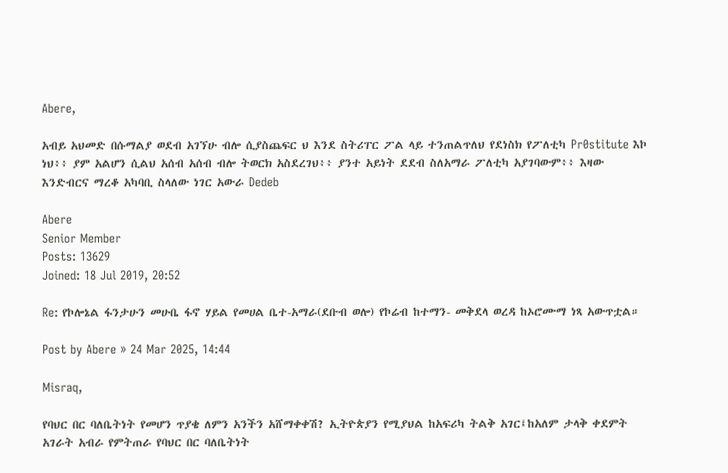Abere,

አብይ አህመድ በሱማልያ ወደብ አገኘሁ ብሎ ሲያስጨፍር ህ እንደ ስትሪፐር ፖል ላይ ተንጠልጥለህ የደነስክ የፖለቲካ Pr0stitute እኮ ነህ፥፥ ያም አልሆን ሲልህ አሰብ አሰብ ብሎ ትወርክ አስደረገህ፥፥ ያንተ አይነት ደደብ ስለአማራ ፖለቲካ አያገባውም፥፥ እዛው እንድብርና ማረቆ አካባቢ ስላለው ነገር አውራ Dedeb

Abere
Senior Member
Posts: 13629
Joined: 18 Jul 2019, 20:52

Re: የኮሎኔል ፋንታሁን መሁቤ ፋኖ ሃይል የመሀል ቤተ-አማራ(ደቡብ ወሎ) የኮሬብ ከተማን- መቅደላ ወረዳ ከኦሮሙማ ነጻ አውጥቷል።

Post by Abere » 24 Mar 2025, 14:44

Misraq,

የባህር በር ባለቤትነት የመሆን ጥያቄ ለምን አንችን አሸማቀቀሽ? ኢትዮጵያን የሚያህል ከአፍሪካ ትልቅ አገር፤ከአለም ታላቅ ቀደምት አገራት አብራ የምትጠራ የባህር በር ባለቤትነት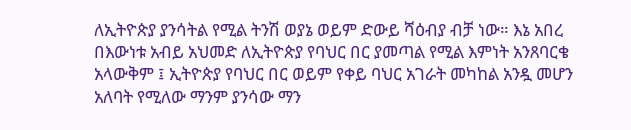ለኢትዮጵያ ያንሳትል የሚል ትንሽ ወያኔ ወይም ድውይ ሻዕብያ ብቻ ነው። እኔ አበረ በእውነቱ አብይ አህመድ ለኢትዮጵያ የባህር በር ያመጣል የሚል እምነት አንጸባርቄ አላውቅም ፤ ኢትዮጵያ የባህር በር ወይም የቀይ ባህር አገራት መካከል አንዷ መሆን አለባት የሚለው ማንም ያንሳው ማን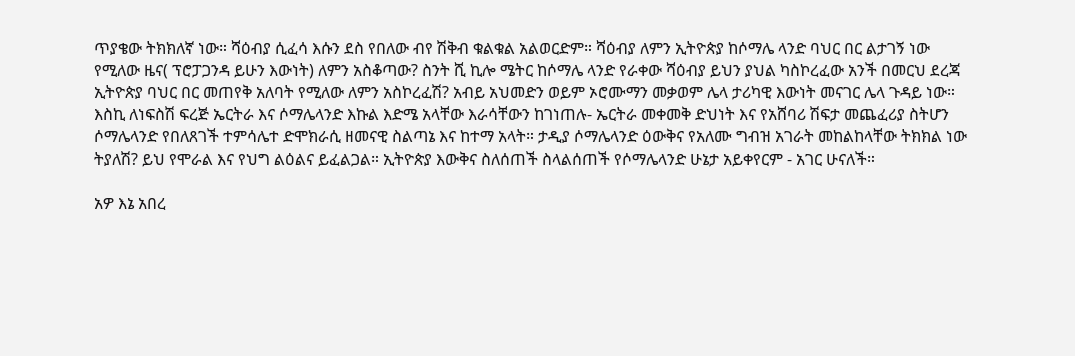ጥያቄው ትክክለኛ ነው። ሻዕብያ ሲፈሳ እሱን ደስ የበለው ብየ ሽቅብ ቁልቁል አልወርድም። ሻዕብያ ለምን ኢትዮጵያ ከሶማሌ ላንድ ባህር በር ልታገኝ ነው የሚለው ዜና( ፕሮፓጋንዳ ይሁን እውነት) ለምን አስቆጣው? ስንት ሺ ኪሎ ሜትር ከሶማሌ ላንድ የራቀው ሻዕብያ ይህን ያህል ካስኮረፈው አንች በመርህ ደረጃ ኢትዮጵያ ባህር በር መጠየቅ አለባት የሚለው ለምን አስኮረፈሽ? አብይ አህመድን ወይም ኦሮሙማን መቃወም ሌላ ታሪካዊ እውነት መናገር ሌላ ጉዳይ ነው። እስኪ ለነፍስሽ ፍረጅ ኤርትራ እና ሶማሌላንድ እኩል እድሜ አላቸው እራሳቸውን ከገነጠሉ- ኤርትራ መቀመቅ ድህነት እና የአሸባሪ ሽፍታ መጨፈሪያ ስትሆን ሶማሌላንድ የበለጸገች ተምሳሌተ ድሞክራሲ ዘመናዊ ስልጣኔ እና ከተማ አላት። ታዲያ ሶማሌላንድ ዕውቅና የአለሙ ግብዝ አገራት መከልከላቸው ትክክል ነው ትያለሽ? ይህ የሞራል እና የህግ ልዕልና ይፈልጋል። ኢትዮጵያ እውቅና ስለሰጠች ስላልሰጠች የሶማሌላንድ ሁኔታ አይቀየርም - አገር ሁናለች።

አዎ እኔ አበረ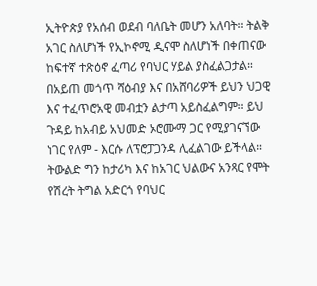ኢትዮጵያ የአሰብ ወደብ ባለቤት መሆን አለባት። ትልቅ አገር ስለሆነች የኢኮኖሚ ዲናሞ ስለሆነች በቀጠናው ከፍተኛ ተጽዕኖ ፈጣሪ የባህር ሃይል ያስፈልጋታል። በአይጠ መጎጥ ሻዕብያ እና በአሸባሪዎች ይህን ህጋዊ እና ተፈጥሮአዊ መብቷን ልታጣ አይስፈልግም። ይህ ጉዳይ ከአብይ አህመድ ኦሮሙማ ጋር የሚያገናኘው ነገር የለም - እርሱ ለፕሮፓጋንዳ ሊፈልገው ይችላል። ትውልድ ግን ከታሪካ እና ከአገር ህልውና አንጻር የሞት የሽረት ትግል አድርጎ የባህር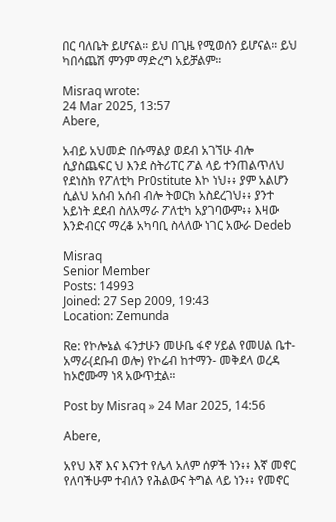በር ባለቤት ይሆናል። ይህ በጊዜ የሚወሰን ይሆናል። ይህ ካበሳጨሽ ምንም ማድረግ አይቻልም።

Misraq wrote:
24 Mar 2025, 13:57
Abere,

አብይ አህመድ በሱማልያ ወደብ አገኘሁ ብሎ ሲያስጨፍር ህ እንደ ስትሪፐር ፖል ላይ ተንጠልጥለህ የደነስክ የፖለቲካ Pr0stitute እኮ ነህ፥፥ ያም አልሆን ሲልህ አሰብ አሰብ ብሎ ትወርክ አስደረገህ፥፥ ያንተ አይነት ደደብ ስለአማራ ፖለቲካ አያገባውም፥፥ እዛው እንድብርና ማረቆ አካባቢ ስላለው ነገር አውራ Dedeb

Misraq
Senior Member
Posts: 14993
Joined: 27 Sep 2009, 19:43
Location: Zemunda

Re: የኮሎኔል ፋንታሁን መሁቤ ፋኖ ሃይል የመሀል ቤተ-አማራ(ደቡብ ወሎ) የኮሬብ ከተማን- መቅደላ ወረዳ ከኦሮሙማ ነጻ አውጥቷል።

Post by Misraq » 24 Mar 2025, 14:56

Abere,

አየህ እኛ እና እናንተ የሌላ አለም ሰዎች ነን፥፥ እኛ መኖር የለባችሁም ተብለን የሕልውና ትግል ላይ ነን፥፥ የመኖር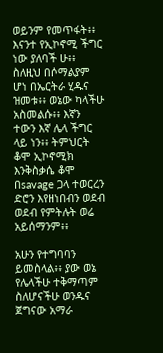ወይንም የመጥፋት፥፥ እናንተ የኢኮኖሚ ችግር ነው ያለባች ሁ፥፥ ስለዚህ በሶማልያም ሆነ በኤርትራ ሂዱና ዝመቱ፥፥ ወኔው ካላችሁ አስመልሱ፥፥ እኛን ተውን እኛ ሌላ ችግር ላይ ነን፥፥ ትምህርት ቆሞ ኢኮኖሚክ እንቅስቃሴ ቆሞ በsavage ጋላ ተወርረን ድሮን እየዘነበብን ወደብ ወደብ የምትሉት ወሬ አይሰማንም፥፥

አሁን የተግባባን ይመስላል፥፥ ያው ወኔ የሌላችሁ ተቅማጣም ስለሆናችሁ ወንዱና ጀግናው አማራ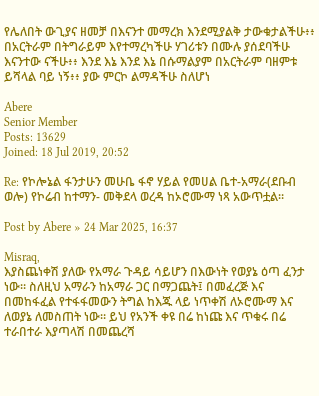የሌለበት ውጊያና ዘመቻ በእናንተ መማረክ እንደሚያልቅ ታውቁታልችሁ፥፥ በአርትራም በትግራይም እየተማረካችሁ ሃገሪቱን በሙሉ ያሰደባችሁ እናንተው ናችሁ፥፥ እንደ እኔ እንደ እኔ በሱማልያም በአርትራም ባዘምቱ ይሻላል ባይ ነኝ፥፥ ያው ምርኮ ልማዳችሁ ስለሆነ

Abere
Senior Member
Posts: 13629
Joined: 18 Jul 2019, 20:52

Re: የኮሎኔል ፋንታሁን መሁቤ ፋኖ ሃይል የመሀል ቤተ-አማራ(ደቡብ ወሎ) የኮሬብ ከተማን- መቅደላ ወረዳ ከኦሮሙማ ነጻ አውጥቷል።

Post by Abere » 24 Mar 2025, 16:37

Misraq,
እያስጨነቀሽ ያለው የአማራ ጉዳይ ሳይሆን በእውነት የወያኔ ዕጣ ፈንታ ነው። ስለዚህ አማራን ከአማራ ጋር በማጋጨት፤ በመፈረጅ እና በመከፋፈል የተፋፋመውን ትግል ከእጁ ላይ ነጥቀሽ ለኦሮሙማ እና ለወያኔ ለመስጠት ነው። ይህ የአንች ቀዩ በሬ ከነጩ እና ጥቁሩ በሬ ተራበተራ እያጣላሽ በመጨረሻ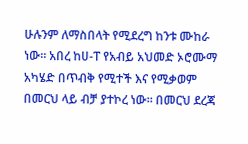ሁሉንም ለማስበላት የሚደረግ ከንቱ ሙከራ ነው። አበረ ከሀ-ፐ የአብይ አህመድ ኦሮሙማ አካሄድ በጥብቅ የሚተች እና የሚቃወም በመርህ ላይ ብቻ ያተኮረ ነው። በመርህ ደረጃ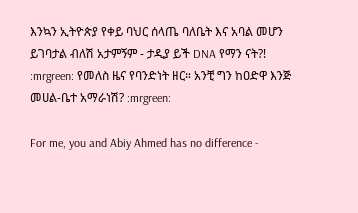እንኳን ኢትዮጵያ የቀይ ባህር ሰላጤ ባለቤት እና አባል መሆን ይገባታል ብለሽ አታምኝም - ታዲያ ይች DNA የማን ናት?! :mrgreen: የመለስ ዜና የባንድነት ዘር። አንቺ ግን ከዐድዋ እንጅ መሀል-ቤተ አማራነሽ? :mrgreen:

For me, you and Abiy Ahmed has no difference -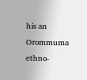his an Orommuma ethno-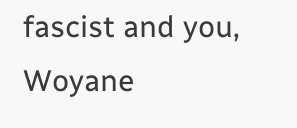fascist and you, Woyane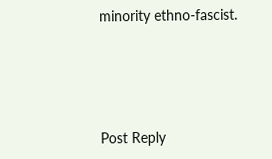minority ethno-fascist.




Post Reply